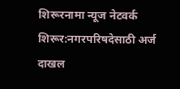शिरूरनामा न्यूज नेटवर्क
शिरूर:नगरपरिषदेसाठी अर्ज दाखल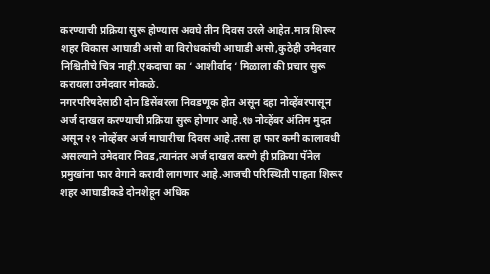करण्याची प्रक्रिया सुरू होण्यास अवघे तीन दिवस उरले आहेत.मात्र शिरूर शहर विकास आघाडी असो वा विरोधकांची आघाडी असो,कुठेही उमेदवार निश्चितीचे चित्र नाही.एकदाचा का ‘ आशीर्वाद ‘ मिळाला की प्रचार सुरू करायला उमेदवार मोकळे.
नगरपरिषदेसाठी दोन डिसेंबरला निवडणूक होत असून दहा नोव्हेंबरपासून अर्ज दाखल करण्याची प्रक्रिया सुरू होणार आहे.१७ नोव्हेंबर अंतिम मुदत असून २१ नोव्हेंबर अर्ज माघारीचा दिवस आहे.तसा हा फार कमी कालावधी असल्याने उमेदवार निवड,त्यानंतर अर्ज दाखल करणे ही प्रक्रिया पॅनेल प्रमुखांना फार वेगाने करावी लागणार आहे.आजची परिस्थिती पाहता शिरूर शहर आघाडीकडे दोनशेहून अधिक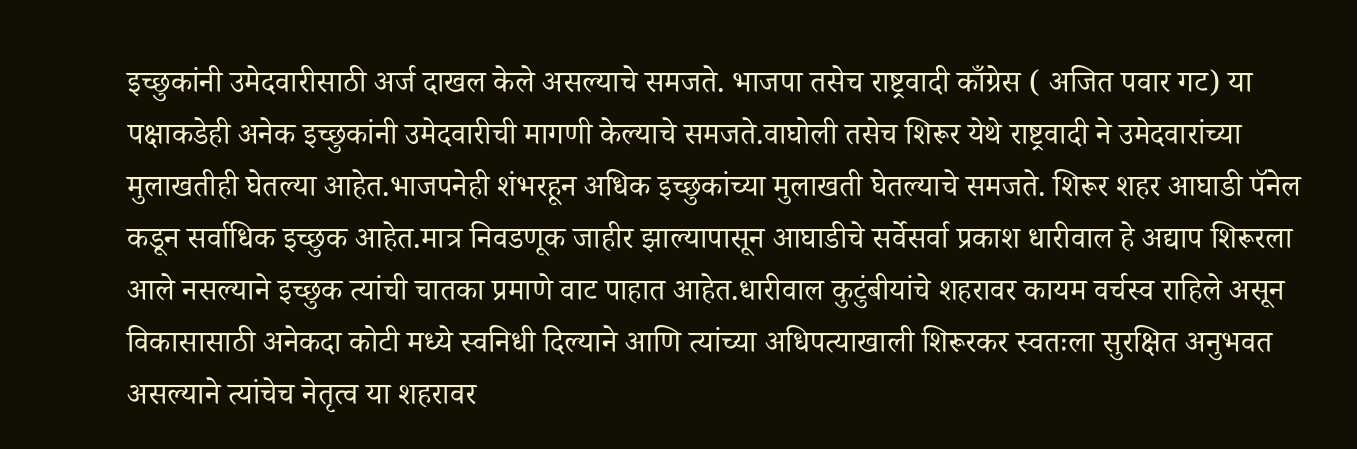इच्छुकांनी उमेदवारीसाठी अर्ज दाखल केले असल्याचे समजते. भाजपा तसेच राष्ट्रवादी काँग्रेस ( अजित पवार गट) या पक्षाकडेही अनेक इच्छुकांनी उमेदवारीची मागणी केल्याचे समजते.वाघोली तसेच शिरूर येथे राष्ट्रवादी ने उमेदवारांच्या मुलाखतीही घेतल्या आहेत.भाजपनेही शंभरहून अधिक इच्छुकांच्या मुलाखती घेतल्याचे समजते. शिरूर शहर आघाडी पॅनेल कडून सर्वाधिक इच्छुक आहेत.मात्र निवडणूक जाहीर झाल्यापासून आघाडीचे सर्वेसर्वा प्रकाश धारीवाल हे अद्याप शिरूरला आले नसल्याने इच्छुक त्यांची चातका प्रमाणे वाट पाहात आहेत.धारीवाल कुटुंबीयांचे शहरावर कायम वर्चस्व राहिले असून विकासासाठी अनेकदा कोटी मध्ये स्वनिधी दिल्याने आणि त्यांच्या अधिपत्याखाली शिरूरकर स्वतःला सुरक्षित अनुभवत असल्याने त्यांचेच नेतृत्व या शहरावर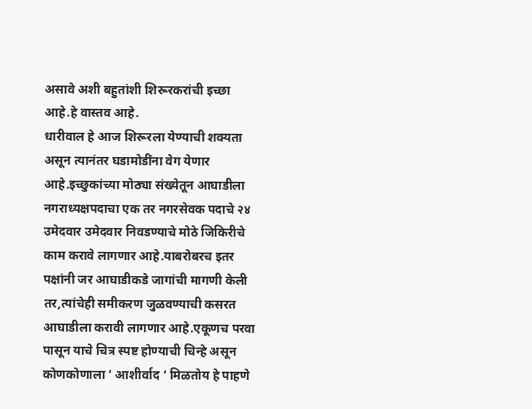असावे अशी बहुतांशी शिरूरकरांची इच्छा आहे.हे वास्तव आहे.
धारीवाल हे आज शिरूरला येण्याची शक्यता असून त्यानंतर घडामोडींना वेग येणार आहे.इच्छुकांच्या मोठ्या संख्येतून आघाडीला नगराध्यक्षपदाचा एक तर नगरसेवक पदाचे २४ उमेदवार उमेदवार निवडण्याचे मोठे जिकिरीचे काम करावे लागणार आहे.याबरोबरच इतर पक्षांनी जर आघाडीकडे जागांची मागणी केली तर,त्यांचेही समीकरण जुळवण्याची कसरत आघाडीला करावी लागणार आहे.एकूणच परवा पासून याचे चित्र स्पष्ट होण्याची चिन्हे असून कोणकोणाला ‘ आशीर्वाद ‘ मिळतोय हे पाहणे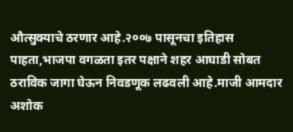औत्सुक्याचे ठरणार आहे.२००७ पासूनचा इतिहास पाहता,भाजपा वगळता इतर पक्षाने शहर आघाडी सोबत ठराविक जागा घेऊन निवडणूक लढवली आहे.माजी आमदार अशोक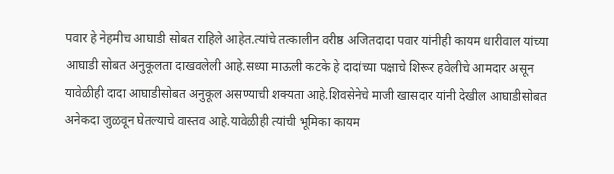पवार हे नेहमीच आघाडी सोबत राहिले आहेत.त्यांचे तत्कालीन वरीष्ठ अजितदादा पवार यांनीही कायम धारीवाल यांच्या आघाडी सोबत अनुकूलता दाखवलेली आहे.सध्या माऊली कटके हे दादांच्या पक्षाचे शिरूर हवेलीचे आमदार असून यावेळीही दादा आघाडीसोबत अनुकूल असण्याची शक्यता आहे.शिवसेनेचे माजी खासदार यांनी देखील आघाडीसोबत अनेकदा जुळवून घेतल्याचे वास्तव आहे.यावेळीही त्यांची भूमिका कायम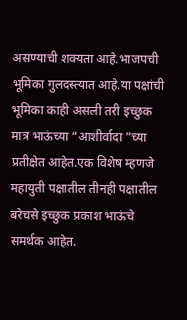असण्याची शक्यता आहे.भाजपची भूमिका गुलदस्त्यात आहे.या पक्षांची भूमिका काही असली तरी इच्छुक मात्र भाऊंच्या “आशीर्वादा ”च्या प्रतीक्षेत आहेत.एक विशेष म्हणजे महायुती पक्षातील तीनही पक्षातील बरेचसे इच्छुक प्रकाश भाऊंचे समर्थक आहेत.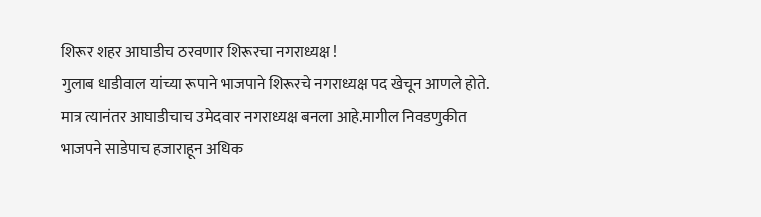शिरूर शहर आघाडीच ठरवणार शिरूरचा नगराध्यक्ष !
गुलाब धाडीवाल यांच्या रूपाने भाजपाने शिरूरचे नगराध्यक्ष पद खेचून आणले होते. मात्र त्यानंतर आघाडीचाच उमेदवार नगराध्यक्ष बनला आहे.मागील निवडणुकीत भाजपने साडेपाच हजाराहून अधिक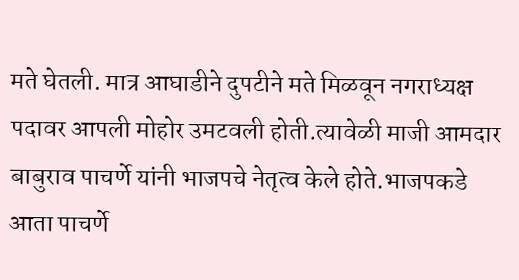मते घेतली. मात्र आघाडीने दुपटीने मते मिळवून नगराध्यक्ष पदावर आपली मोहोर उमटवली होती.त्यावेळी माजी आमदार बाबुराव पाचर्णे यांनी भाजपचे नेतृत्व केले होते.भाजपकडे आता पाचर्णे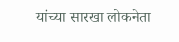यांच्या सारखा लोकनेता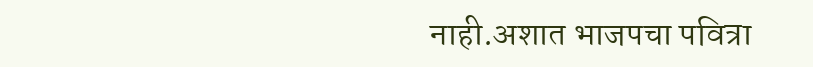नाही.अशात भाजपचा पवित्रा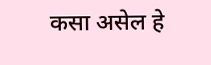कसा असेल हे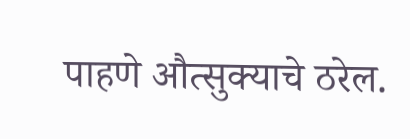पाहणे औत्सुक्याचे ठरेल.